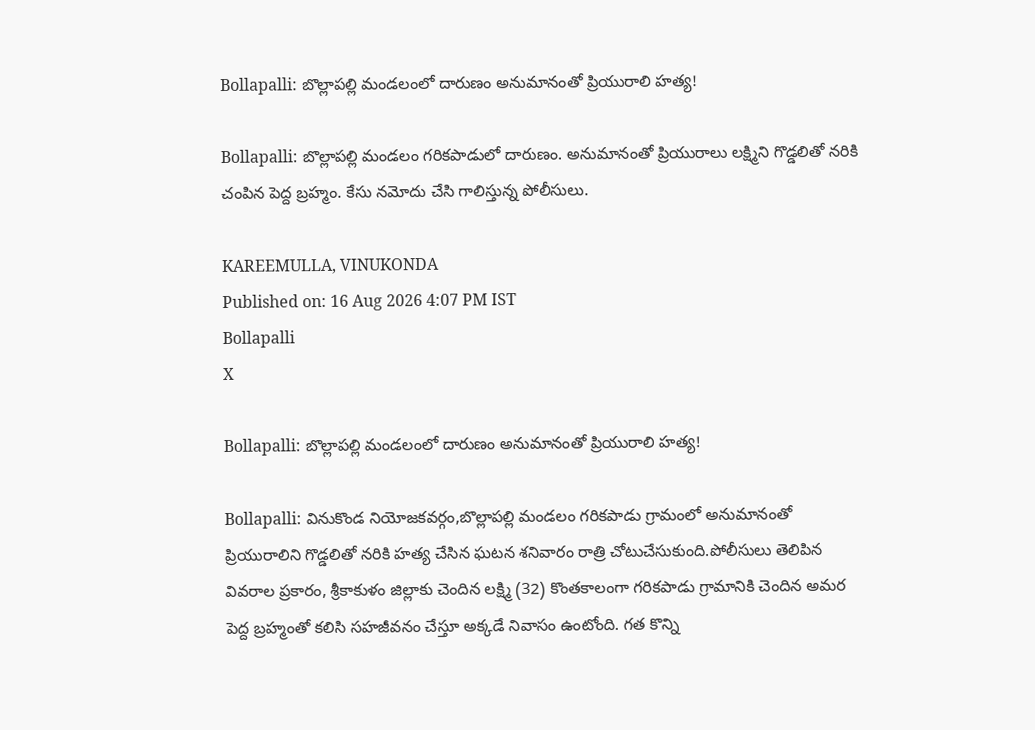Bollapalli: బొల్లాపల్లి మండలంలో దారుణం అనుమానంతో ప్రియురాలి హత్య!

Bollapalli: బొల్లాపల్లి మండలం గరికపాడులో దారుణం. అనుమానంతో ప్రియురాలు లక్ష్మిని గొడ్డలితో నరికి చంపిన పెద్ద బ్రహ్మం. కేసు నమోదు చేసి గాలిస్తున్న పోలీసులు.

KAREEMULLA, VINUKONDA
Published on: 16 Aug 2026 4:07 PM IST
Bollapalli
X

Bollapalli: బొల్లాపల్లి మండలంలో దారుణం అనుమానంతో ప్రియురాలి హత్య!

Bollapalli: వినుకొండ నియోజకవర్గం,బొల్లాపల్లి మండలం గరికపాడు గ్రామంలో అనుమానంతో ప్రియురాలిని గొడ్డలితో నరికి హత్య చేసిన ఘటన శనివారం రాత్రి చోటుచేసుకుంది.పోలీసులు తెలిపిన వివరాల ప్రకారం, శ్రీకాకుళం జిల్లాకు చెందిన లక్ష్మి (32) కొంతకాలంగా గరికపాడు గ్రామానికి చెందిన అమర పెద్ద బ్రహ్మంతో కలిసి సహజీవనం చేస్తూ అక్కడే నివాసం ఉంటోంది. గత కొన్ని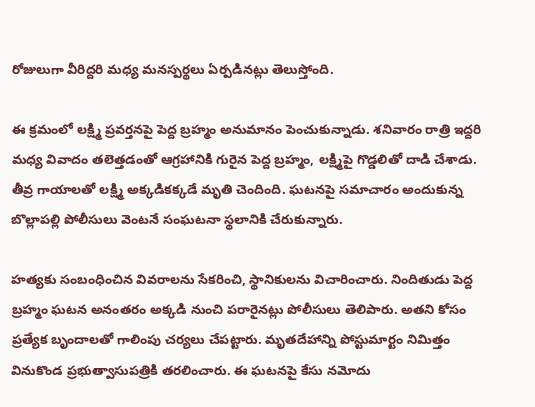రోజులుగా వీరిద్దరి మధ్య మనస్పర్థలు ఏర్పడినట్లు తెలుస్తోంది.

ఈ క్రమంలో లక్ష్మి ప్రవర్తనపై పెద్ద బ్రహ్మం అనుమానం పెంచుకున్నాడు. శనివారం రాత్రి ఇద్దరి మధ్య వివాదం తలెత్తడంతో ఆగ్రహానికి గురైన పెద్ద బ్రహ్మం, లక్ష్మిపై గొడ్డలితో దాడి చేశాడు. తీవ్ర గాయాలతో లక్ష్మి అక్కడికక్కడే మృతి చెందింది. ఘటనపై సమాచారం అందుకున్న బొల్లాపల్లి పోలీసులు వెంటనే సంఘటనా స్థలానికి చేరుకున్నారు.

హత్యకు సంబంధించిన వివరాలను సేకరించి, స్థానికులను విచారించారు. నిందితుడు పెద్ద బ్రహ్మం ఘటన అనంతరం అక్కడి నుంచి పరారైనట్లు పోలీసులు తెలిపారు. అతని కోసం ప్రత్యేక బృందాలతో గాలింపు చర్యలు చేపట్టారు. మృతదేహాన్ని పోస్టుమార్టం నిమిత్తం వినుకొండ ప్రభుత్వాసుపత్రికి తరలించారు. ఈ ఘటనపై కేసు నమోదు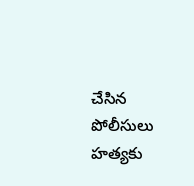చేసిన పోలీసులు హత్యకు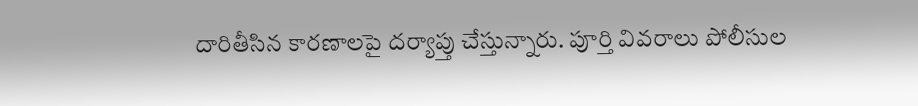దారితీసిన కారణాలపై దర్యాప్తు చేస్తున్నారు. పూర్తి వివరాలు పోలీసుల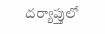దర్యాప్తులో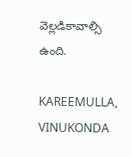వెల్లడికావాల్సి ఉంది.

KAREEMULLA, VINUKONDA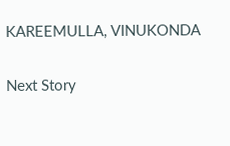KAREEMULLA, VINUKONDA

Next Story